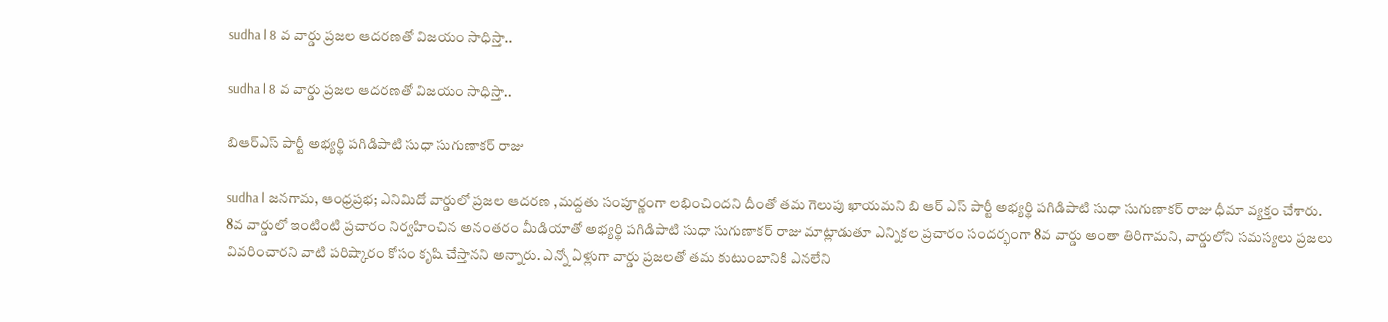sudha l 8 వ వార్డు ప్రజల ఆదరణతో విజయం సాధిస్తా..

sudha l 8 వ వార్డు ప్రజల ఆదరణతో విజయం సాధిస్తా..

బిఆర్ఎస్ పార్టీ అభ్యర్థి పగిడిపాటి సుధా సుగుణాకర్ రాజు

sudha l జనగామ, ఆంధ్రప్రభ; ఎనిమిదో వార్డులో ప్రజల ఆదరణ ,మద్దతు సంపూర్ణంగా లభించిందని దీంతో తమ గెలుపు ఖాయమని బి ఆర్ ఎస్ పార్టీ అభ్యర్థి పగిడిపాటి సుధా సుగుణాకర్ రాజు ధీమా వ్యక్తం చేశారు. 8వ వార్డులో ఇంటింటి ప్రచారం నిర్వహించిన అనంతరం మీడియాతో అభ్యర్థి పగిడిపాటి సుధా సుగుణాకర్ రాజు మాట్లాడుతూ ఎన్నికల ప్రచారం సందర్భంగా 8వ వార్డు అంతా తిరిగామని, వార్డులోని సమస్యలు ప్రజలు వివరించారని వాటి పరిష్కారం కోసం కృషి చేస్తానని అన్నారు. ఎన్నో ఏళ్లుగా వార్డు ప్రజలతో తమ కుటుంబానికి ఎనలేని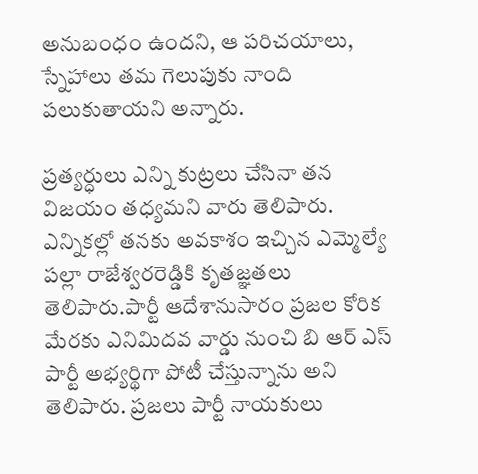అనుబంధం ఉందని, ఆ పరిచయాలు, స్నేహాలు తమ గెలుపుకు నాంది పలుకుతాయని అన్నారు.

ప్రత్యర్ధులు ఎన్ని కుట్రలు చేసినా తన విజయం తధ్యమని వారు తెలిపారు. ఎన్నికల్లో తనకు అవకాశం ఇచ్చిన ఎమ్మెల్యే పల్లా రాజేశ్వరరెడ్డికి కృతజ్ఞతలు తెలిపారు.పార్టీ ఆదేశానుసారం ప్రజల కోరిక మేరకు ఎనిమిదవ వార్డు నుంచి బి ఆర్ ఎస్ పార్టీ అభ్యర్థిగా పోటీ చేస్తున్నాను అని తెలిపారు. ప్రజలు పార్టీ నాయకులు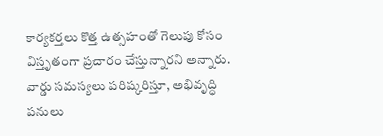కార్యకర్తలు కొత్త ఉత్సహంతో గెలుపు కోసం విస్తృతంగా ప్రచారం చేస్తున్నారని అన్నారు. వార్డు సమస్యలు పరిష్కరిస్తూ, అభివృద్ధి పనులు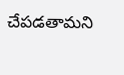చేపడతామని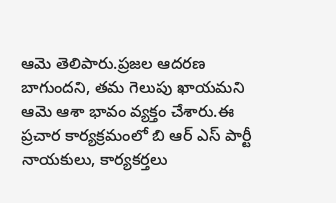ఆమె తెలిపారు.ప్రజల ఆదరణ బాగుందని, తమ గెలుపు ఖాయమని ఆమె ఆశా భావం వ్యక్తం చేశారు.ఈ ప్రచార కార్యక్రమంలో బి ఆర్ ఎస్ పార్టీ నాయకులు, కార్యకర్తలు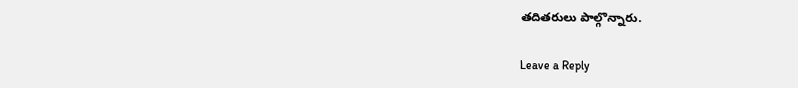తదితరులు పాల్గొన్నారు.

Leave a Reply